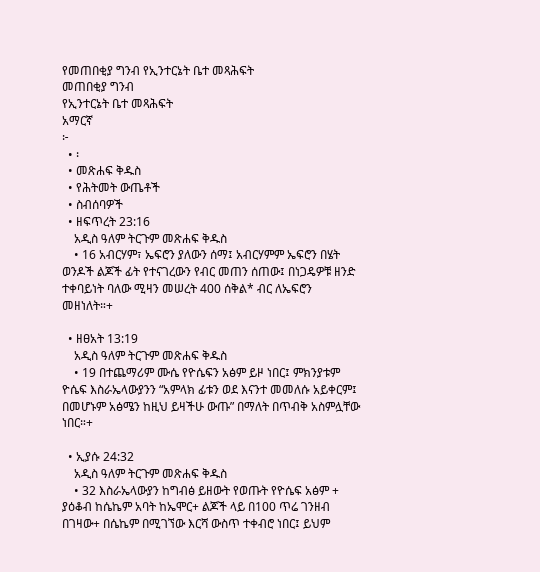የመጠበቂያ ግንብ የኢንተርኔት ቤተ መጻሕፍት
መጠበቂያ ግንብ
የኢንተርኔት ቤተ መጻሕፍት
አማርኛ
፦
  • ፡
  • መጽሐፍ ቅዱስ
  • የሕትመት ውጤቶች
  • ስብሰባዎች
  • ዘፍጥረት 23:16
    አዲስ ዓለም ትርጉም መጽሐፍ ቅዱስ
    • 16 አብርሃም፣ ኤፍሮን ያለውን ሰማ፤ አብርሃምም ኤፍሮን በሄት ወንዶች ልጆች ፊት የተናገረውን የብር መጠን ሰጠው፤ በነጋዴዎቹ ዘንድ ተቀባይነት ባለው ሚዛን መሠረት 400 ሰቅል* ብር ለኤፍሮን መዘነለት።+

  • ዘፀአት 13:19
    አዲስ ዓለም ትርጉም መጽሐፍ ቅዱስ
    • 19 በተጨማሪም ሙሴ የዮሴፍን አፅም ይዞ ነበር፤ ምክንያቱም ዮሴፍ እስራኤላውያንን “አምላክ ፊቱን ወደ እናንተ መመለሱ አይቀርም፤ በመሆኑም አፅሜን ከዚህ ይዛችሁ ውጡ” በማለት በጥብቅ አስምሏቸው ነበር።+

  • ኢያሱ 24:32
    አዲስ ዓለም ትርጉም መጽሐፍ ቅዱስ
    • 32 እስራኤላውያን ከግብፅ ይዘውት የወጡት የዮሴፍ አፅም + ያዕቆብ ከሴኬም አባት ከኤሞር+ ልጆች ላይ በ100 ጥሬ ገንዘብ በገዛው+ በሴኬም በሚገኘው እርሻ ውስጥ ተቀብሮ ነበር፤ ይህም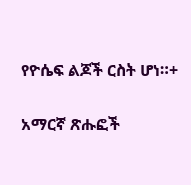የዮሴፍ ልጆች ርስት ሆነ።+

አማርኛ ጽሑፎች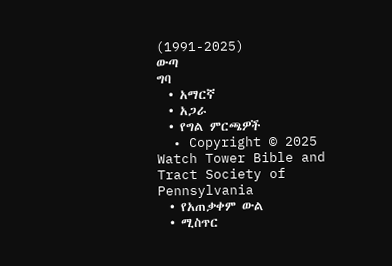(1991-2025)
ውጣ
ግባ
  • አማርኛ
  • አጋራ
  • የግል ምርጫዎች
  • Copyright © 2025 Watch Tower Bible and Tract Society of Pennsylvania
  • የአጠቃቀም ውል
  • ሚስጥር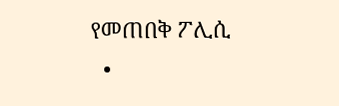የመጠበቅ ፖሊሲ
  •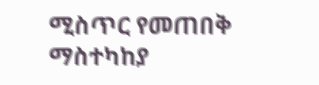ሚስጥር የመጠበቅ ማስተካከያ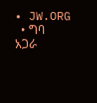• JW.ORG
  • ግባ
አጋራ